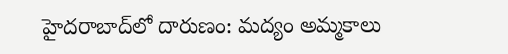హైదరాబాద్‌లో దారుణం: మద్యం అమ్మకాలు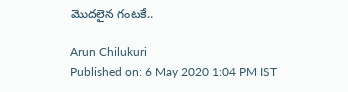మొదలైన గంటకే..

Arun Chilukuri
Published on: 6 May 2020 1:04 PM IST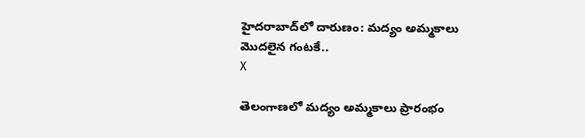హైదరాబాద్‌లో దారుణం: మద్యం అమ్మకాలు మొదలైన గంటకే..
X

తెలంగాణలో మద్యం అమ్మకాలు ప్రారంభం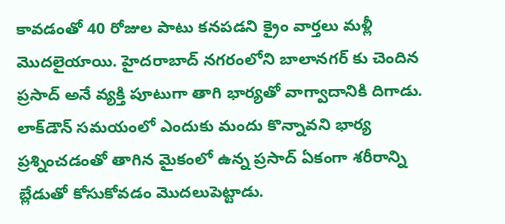కావడంతో 40 రోజుల పాటు కనపడని క్రైం వార్తలు మళ్లీ మొదలైయాయి. హైదరాబాద్ నగరంలోని బాలానగర్ కు చెందిన ప్రసాద్ అనే వ్యక్తి పూటుగా తాగి భార్యతో వాగ్వాదానికి దిగాడు. లాక్‌డౌన్ సమయంలో ఎందుకు మందు కొన్నావని భార్య ప్రశ్నించడంతో తాగిన మైకంలో ఉన్న ప్రసాద్ ఏకంగా శరీరాన్ని బ్లేడుతో కోసుకోవడం మొదలుపెట్టాడు.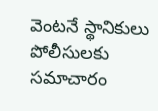వెంటనే స్థానికులు పోలీసులకు సమాచారం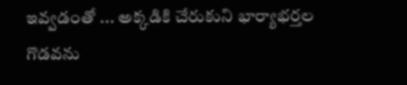ఇవ్వడంతో ... అక్కడికి చేరుకుని భార్యాభర్తల గొడవను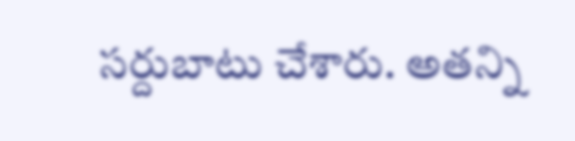సర్దుబాటు చేశారు. అతన్ని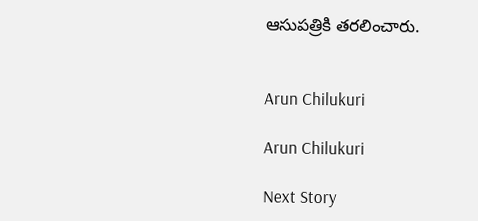ఆసుపత్రికి తరలించారు.


Arun Chilukuri

Arun Chilukuri

Next Story